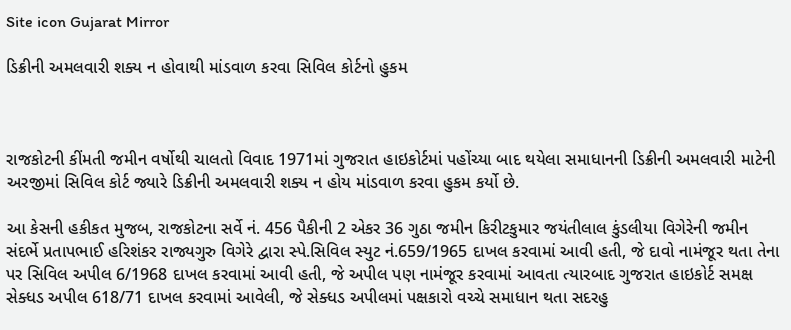Site icon Gujarat Mirror

ડિક્રીની અમલવારી શક્ય ન હોવાથી માંડવાળ કરવા સિવિલ કોર્ટનો હુકમ



રાજકોટની કીંમતી જમીન વર્ષોથી ચાલતો વિવાદ 1971માં ગુજરાત હાઇકોર્ટમાં પહોંચ્યા બાદ થયેલા સમાધાનની ડિક્રીની અમલવારી માટેની અરજીમાં સિવિલ કોર્ટ જ્યારે ડિક્રીની અમલવારી શક્ય ન હોય માંડવાળ કરવા હુકમ કર્યો છે.

આ કેસની હકીકત મુજબ, રાજકોટના સર્વે નં. 456 પૈકીની 2 એકર 36 ગુઠા જમીન કિરીટકુમાર જયંતીલાલ કુંડલીયા વિગેરેની જમીન સંદર્ભે પ્રતાપભાઈ હરિશંકર રાજ્યગુરુ વિગેરે દ્વારા સ્પે.સિવિલ સ્યુટ નં.659/1965 દાખલ કરવામાં આવી હતી, જે દાવો નામંજૂર થતા તેના પર સિવિલ અપીલ 6/1968 દાખલ કરવામાં આવી હતી, જે અપીલ પણ નામંજૂર કરવામાં આવતા ત્યારબાદ ગુજરાત હાઇકોર્ટ સમક્ષ સેક્ધડ અપીલ 618/71 દાખલ કરવામાં આવેલી, જે સેક્ધડ અપીલમાં પક્ષકારો વચ્ચે સમાધાન થતા સદરહુ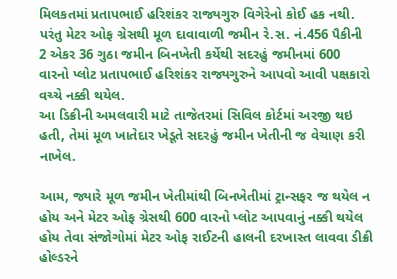મિલકતમાં પ્રતાપભાઈ હરિશંકર રાજ્યગુરુ વિગેરેનો કોઈ હક નથી. પરંતુ મેટર ઓફ ગ્રેસથી મૂળ દાવાવાળી જમીન રે.સ. નં.456 પૈકીની 2 એકર 36 ગુઠા જમીન બિનખેતી કર્યેથી સદરહું જમીનમાં 600 વારનો પ્લોટ પ્રતાપભાઈ હરિશંકર રાજ્યગુરુને આપવો આવી પક્ષકારો વચ્ચે નક્કી થયેલ.
આ ડિક્રીની અમલવારી માટે તાજેતરમાં સિવિલ કોર્ટમાં અરજી થઇ હતી, તેમાં મૂળ ખાતેદાર ખેડૂતે સદરહું જમીન ખેતીની જ વેચાણ કરી નાખેલ.

આમ, જ્યારે મૂળ જમીન ખેતીમાંથી બિનખેતીમાં ટ્રાન્સફર જ થયેલ ન હોય અને મેટર ઓફ ગ્રેસથી 600 વારનો પ્લોટ આપવાનું નક્કી થયેલ હોય તેવા સંજોગોમાં મેટર ઓફ રાઈટની હાલની દરખાસ્ત લાવવા ડીક્રી હોલ્ડરને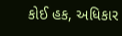કોઈ હક, અધિકાર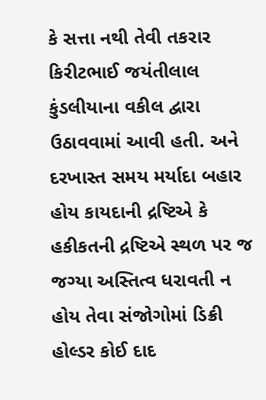કે સત્તા નથી તેવી તકરાર કિરીટભાઈ જયંતીલાલ કુંડલીયાના વકીલ દ્વારા ઉઠાવવામાં આવી હતી. અને દરખાસ્ત સમય મર્યાદા બહાર હોય કાયદાની દ્રષ્ટિએ કે હકીકતની દ્રષ્ટિએ સ્થળ પર જ જગ્યા અસ્તિત્વ ધરાવતી ન હોય તેવા સંજોગોમાં ડિક્રી હોલ્ડર કોઈ દાદ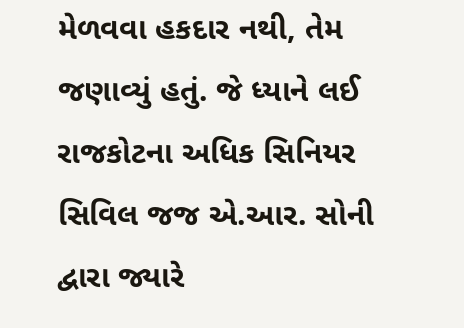મેળવવા હકદાર નથી, તેમ જણાવ્યું હતું. જે ધ્યાને લઈ રાજકોટના અધિક સિનિયર સિવિલ જજ એ.આર. સોની દ્વારા જ્યારે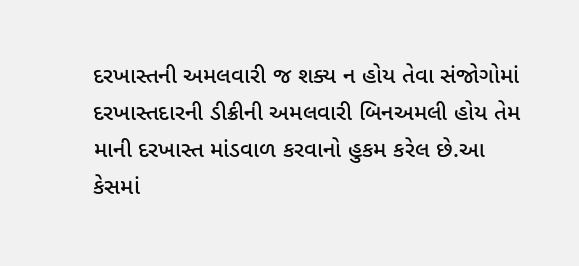દરખાસ્તની અમલવારી જ શક્ય ન હોય તેવા સંજોગોમાં દરખાસ્તદારની ડીક્રીની અમલવારી બિનઅમલી હોય તેમ માની દરખાસ્ત માંડવાળ કરવાનો હુકમ કરેલ છે.આ કેસમાં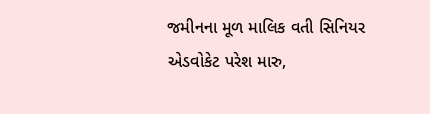જમીનના મૂળ માલિક વતી સિનિયર એડવોકેટ પરેશ મારુ,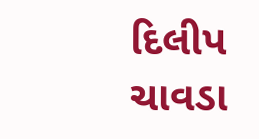દિલીપ ચાવડા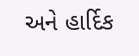અને હાર્દિક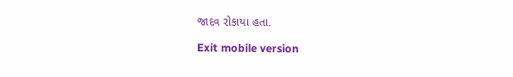જાદવ રોકાયા હતા.

Exit mobile version